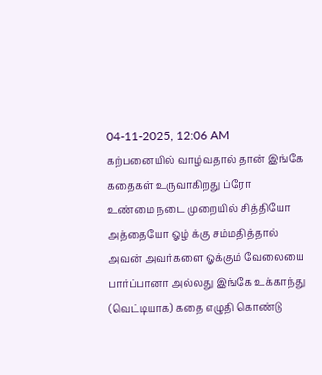04-11-2025, 12:06 AM
கற்பனையில் வாழ்வதால் தான் இங்கே கதைகள் உருவாகிறது ப்ரோ
உண்மை நடை முறையில் சித்தியோ அத்தையோ ஓழ் க்கு சம்மதித்தால் அவன் அவர்களை ஓக்கும் வேலையை பார்ப்பானா அல்லது இங்கே உக்காந்து (வெட்டியாக) கதை எழுதி கொண்டு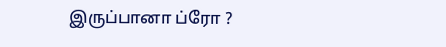இருப்பானா ப்ரோ ?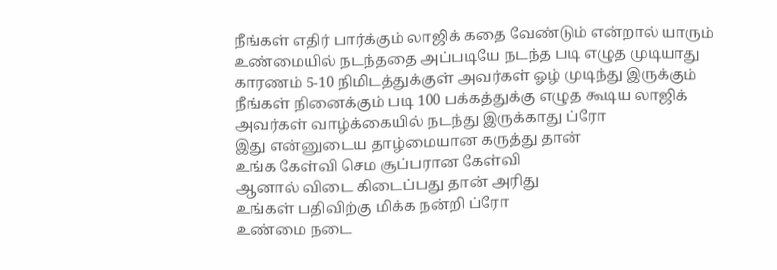நீங்கள் எதிர் பார்க்கும் லாஜிக் கதை வேண்டும் என்றால் யாரும் உண்மையில் நடந்ததை அப்படியே நடந்த படி எழுத முடியாது
காரணம் 5-10 நிமிடத்துக்குள் அவர்கள் ஓழ் முடிந்து இருக்கும்
நீங்கள் நினைக்கும் படி 100 பக்கத்துக்கு எழுத கூடிய லாஜிக் அவர்கள் வாழ்க்கையில் நடந்து இருக்காது ப்ரோ
இது என்னுடைய தாழ்மையான கருத்து தான்
உங்க கேள்வி செம சூப்பரான கேள்வி
ஆனால் விடை கிடைப்பது தான் அரிது
உங்கள் பதிவிற்கு மிக்க நன்றி ப்ரோ
உண்மை நடை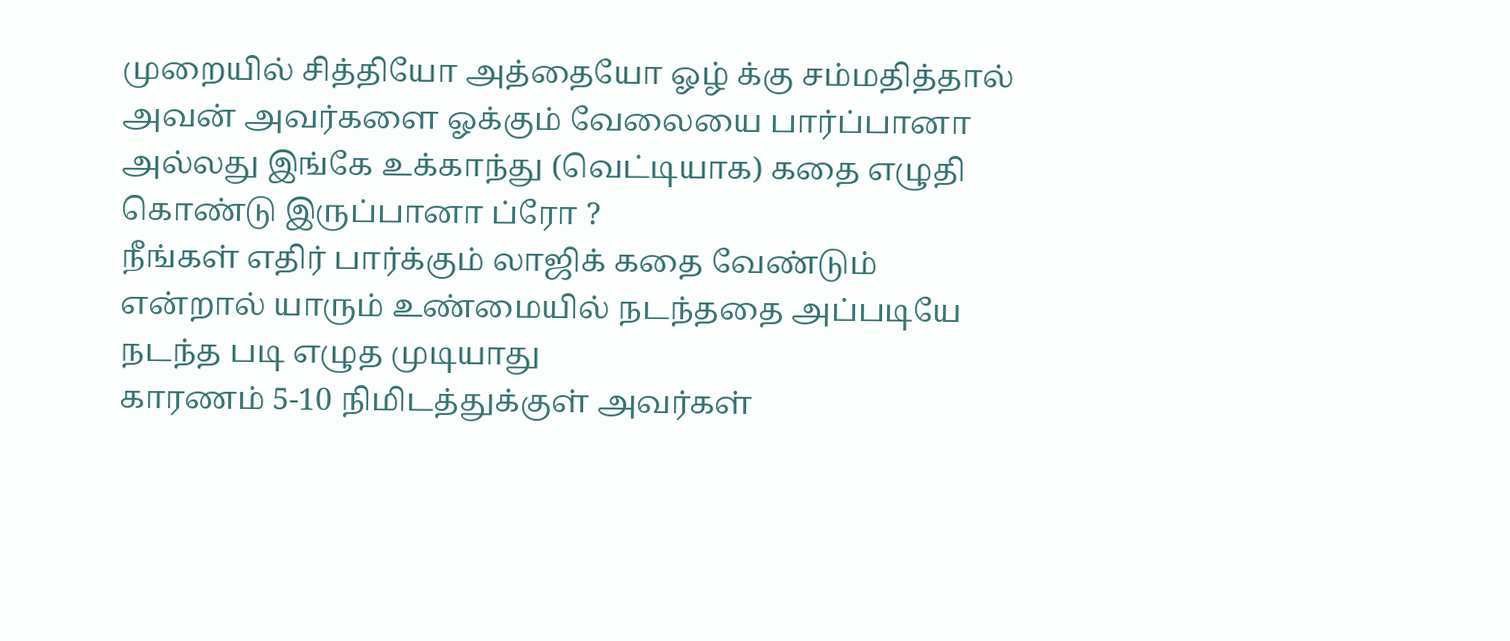முறையில் சித்தியோ அத்தையோ ஓழ் க்கு சம்மதித்தால் அவன் அவர்களை ஓக்கும் வேலையை பார்ப்பானா அல்லது இங்கே உக்காந்து (வெட்டியாக) கதை எழுதி கொண்டு இருப்பானா ப்ரோ ?
நீங்கள் எதிர் பார்க்கும் லாஜிக் கதை வேண்டும் என்றால் யாரும் உண்மையில் நடந்ததை அப்படியே நடந்த படி எழுத முடியாது
காரணம் 5-10 நிமிடத்துக்குள் அவர்கள்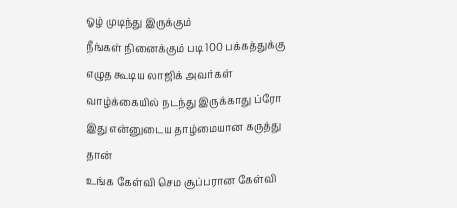ஓழ் முடிந்து இருக்கும்
நீங்கள் நினைக்கும் படி 100 பக்கத்துக்கு எழுத கூடிய லாஜிக் அவர்கள் வாழ்க்கையில் நடந்து இருக்காது ப்ரோ
இது என்னுடைய தாழ்மையான கருத்து தான்
உங்க கேள்வி செம சூப்பரான கேள்வி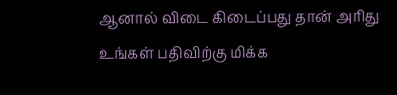ஆனால் விடை கிடைப்பது தான் அரிது
உங்கள் பதிவிற்கு மிக்க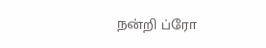நன்றி ப்ரோ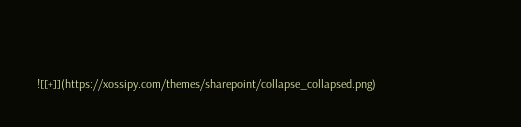![[+]](https://xossipy.com/themes/sharepoint/collapse_collapsed.png)